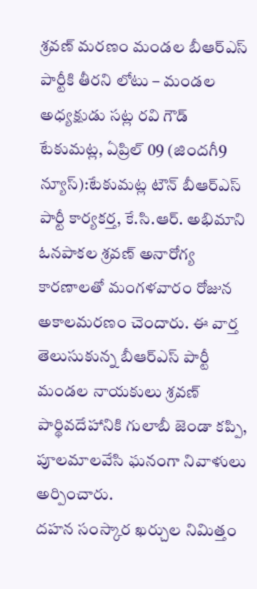శ్రవణ్ మరణం మండల బీఆర్ఎస్ పార్టీకి తీరని లోటు – మండల అధ్యక్షుడు సట్ల రవి గౌడ్
టేకుమట్ల, ఏప్రిల్ 09 (జిందగీ9 న్యూస్):టేకుమట్ల టౌన్ బీఆర్ఎస్ పార్టీ కార్యకర్త, కే.సి.ఆర్. అభిమాని ఓనపాకల శ్రవణ్ అనారోగ్య కారణాలతో మంగళవారం రోజున అకాలమరణం చెందారు. ఈ వార్త తెలుసుకున్న బీఆర్ఎస్ పార్టీ మండల నాయకులు శ్రవణ్ పార్థివదేహానికి గులాబీ జెండా కప్పి, పూలమాలవేసి ఘనంగా నివాళులు అర్పించారు.
దహన సంస్కార ఖర్చుల నిమిత్తం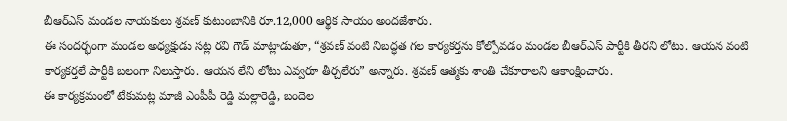బీఆర్ఎస్ మండల నాయకులు శ్రవణ్ కుటుంబానికి రూ.12,000 ఆర్థిక సాయం అందజేశారు.
ఈ సందర్భంగా మండల అధ్యక్షుడు సట్ల రవి గౌడ్ మాట్లాడుతూ, “శ్రవణ్ వంటి నిబద్ధత గల కార్యకర్తను కోల్పోవడం మండల బీఆర్ఎస్ పార్టీకి తీరని లోటు. ఆయన వంటి కార్యకర్తలే పార్టీకి బలంగా నిలుస్తారు. ఆయన లేని లోటు ఎవ్వరూ తీర్చలేరు” అన్నారు. శ్రవణ్ ఆత్మకు శాంతి చేకూరాలని ఆకాంక్షించారు.
ఈ కార్యక్రమంలో టేకుమట్ల మాజీ ఎంపీపీ రెడ్డి మల్లారెడ్డి, బందెల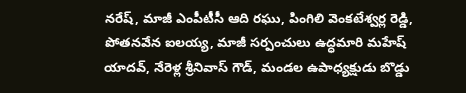నరేష్, మాజీ ఎంపీటీసీ ఆది రఘు, పింగిలి వెంకటేశ్వర్ల రెడ్డి, పోతనవేన ఐలయ్య, మాజీ సర్పంచులు ఉద్ధమారి మహేష్ యాదవ్, నేరెళ్ల శ్రీనివాస్ గౌడ్, మండల ఉపాధ్యక్షుడు బొడ్డు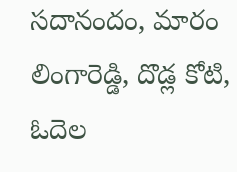సదానందం, మారం లింగారెడ్డి, దొడ్ల కోటి, ఓదెల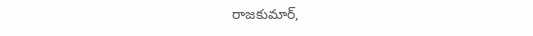రాజకుమార్,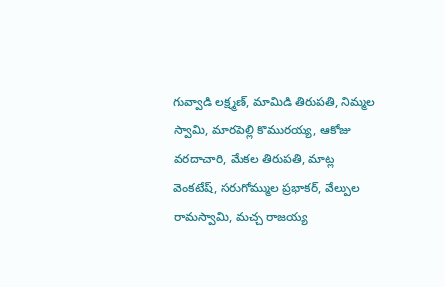గువ్వాడి లక్ష్మణ్, మామిడి తిరుపతి, నిమ్మల స్వామి, మారపెల్లి కొమురయ్య, ఆకోజు వరదాచారి, మేకల తిరుపతి, మాట్ల వెంకటేష్, సరుగోమ్ముల ప్రభాకర్, వేల్పుల రామస్వామి, మచ్చ రాజయ్య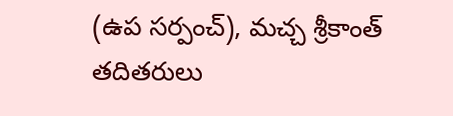(ఉప సర్పంచ్), మచ్చ శ్రీకాంత్ తదితరులు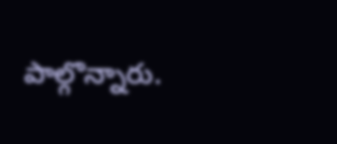పాల్గొన్నారు.